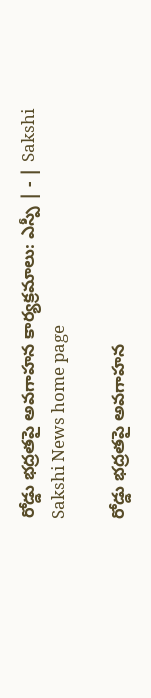రోడ్డు భద్రతపై అవగాహన కార్యక్రమాలు: ఎస్పీ | - | Sakshi
Sakshi News home page

రోడ్డు భద్రతపై అవగాహన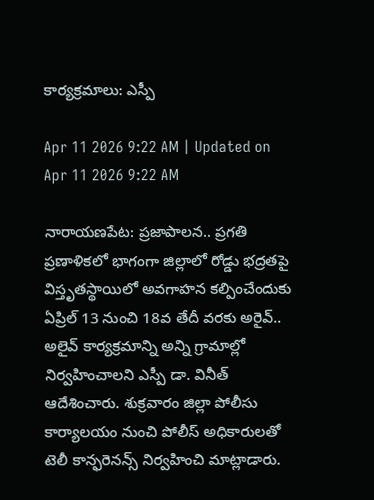కార్యక్రమాలు: ఎస్పీ

Apr 11 2026 9:22 AM | Updated on Apr 11 2026 9:22 AM

నారాయణపేట: ప్రజాపాలన.. ప్రగతి ప్రణాళికలో భాగంగా జిల్లాలో రోడ్డు భద్రతపై విస్తృతస్థాయిలో అవగాహన కల్పించేందుకు ఏప్రిల్‌ 13 నుంచి 18వ తేదీ వరకు అరైవ్‌.. అలైవ్‌ కార్యక్రమాన్ని అన్ని గ్రామాల్లో నిర్వహించాలని ఎస్పీ డా. వినీత్‌ ఆదేశించారు. శుక్రవారం జిల్లా పోలీసు కార్యాలయం నుంచి పోలీస్‌ అధికారులతో టెలీ కాన్ఫరెనన్స్‌ నిర్వహించి మాట్లాడారు.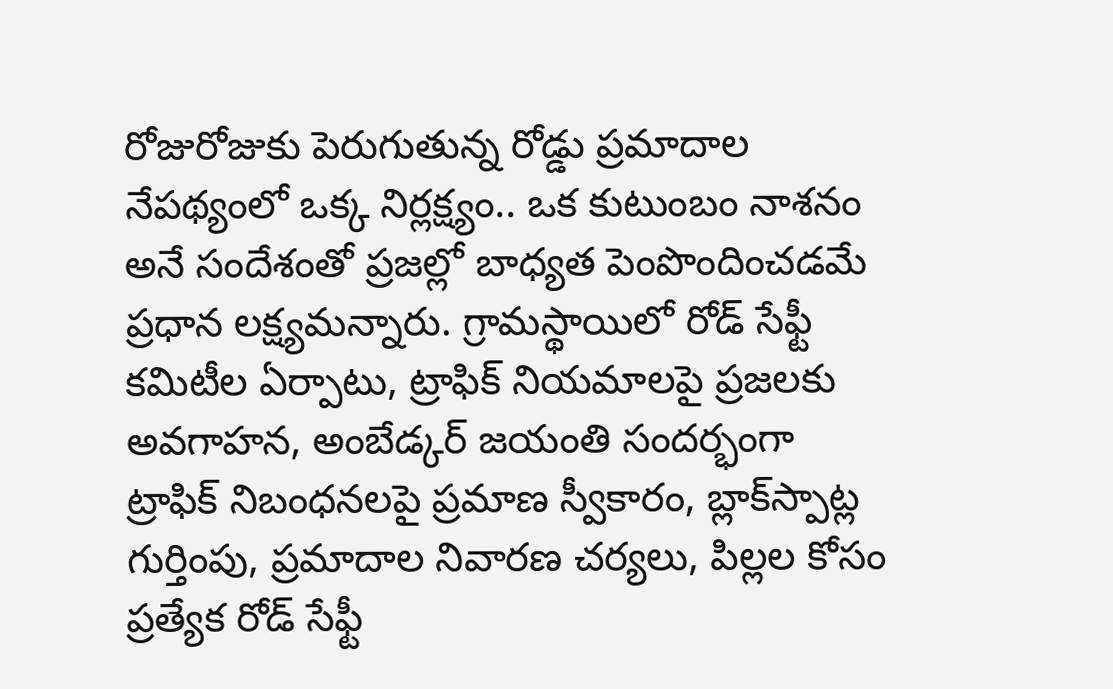రోజురోజుకు పెరుగుతున్న రోడ్డు ప్రమాదాల నేపథ్యంలో ఒక్క నిర్లక్ష్యం.. ఒక కుటుంబం నాశనం అనే సందేశంతో ప్రజల్లో బాధ్యత పెంపొందించడమే ప్రధాన లక్ష్యమన్నారు. గ్రామస్థాయిలో రోడ్‌ సేఫ్టీ కమిటీల ఏర్పాటు, ట్రాఫిక్‌ నియమాలపై ప్రజలకు అవగాహన, అంబేడ్కర్‌ జయంతి సందర్భంగా ట్రాఫిక్‌ నిబంధనలపై ప్రమాణ స్వీకారం, బ్లాక్‌స్పాట్ల గుర్తింపు, ప్రమాదాల నివారణ చర్యలు, పిల్లల కోసం ప్రత్యేక రోడ్‌ సేఫ్టీ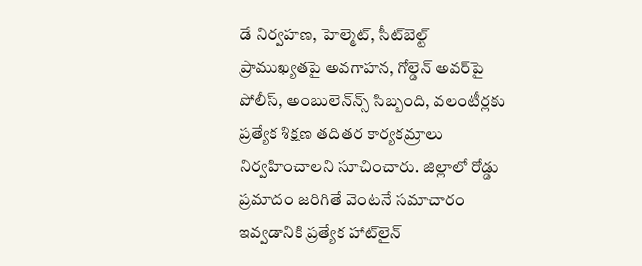డే నిర్వహణ, హెల్మెట్‌, సీట్‌బెల్ట్‌ ప్రాముఖ్యతపై అవగాహన, గోల్డెన్‌ అవర్‌పై పోలీస్‌, అంబులెన్‌న్స్‌ సిబ్బంది, వలంటీర్లకు ప్రత్యేక శిక్షణ తదితర కార్యకమ్రాలు నిర్వహించాలని సూచించారు. జిల్లాలో రోడ్డు ప్రమాదం జరిగితే వెంటనే సమాచారం ఇవ్వడానికి ప్రత్యేక హాట్‌లైన్‌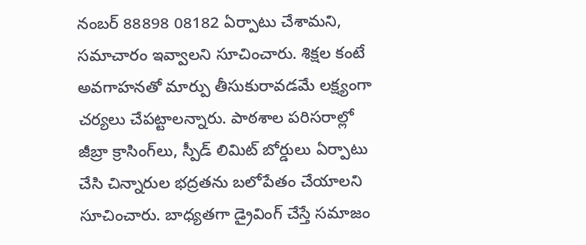నంబర్‌ 88898 08182 ఏర్పాటు చేశామని, సమాచారం ఇవ్వాలని సూచించారు. శిక్షల కంటే అవగాహనతో మార్పు తీసుకురావడమే లక్ష్యంగా చర్యలు చేపట్టాలన్నారు. పాఠశాల పరిసరాల్లో జీబ్రా క్రాసింగ్‌లు, స్పీడ్‌ లిమిట్‌ బోర్డులు ఏర్పాటు చేసి చిన్నారుల భద్రతను బలోపేతం చేయాలని సూచించారు. బాధ్యతగా డ్రైవింగ్‌ చేస్తే సమాజం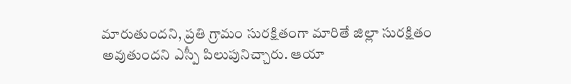మారుతుందని, ప్రతి గ్రామం సురక్షితంగా మారితే జిల్లా సురక్షితం అవుతుందని ఎస్పీ పిలుపునిచ్చారు. ఆయా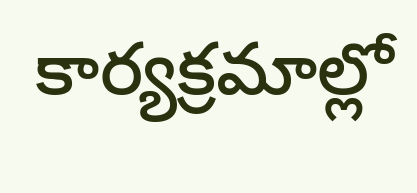కార్యక్రమాల్లో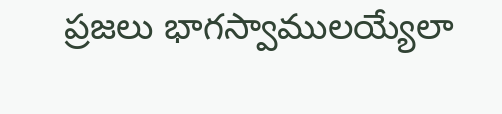ప్రజలు భాగస్వాములయ్యేలా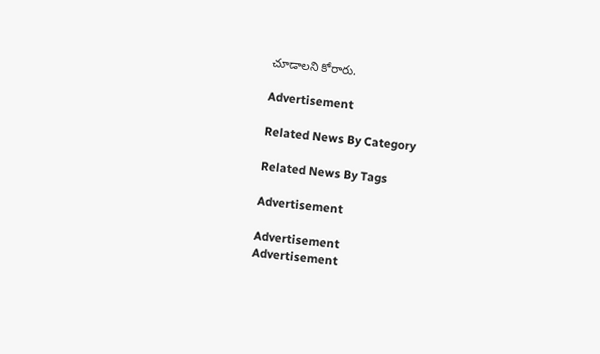చూడాలని కోరారు.

Advertisement

Related News By Category

Related News By Tags

Advertisement

Advertisement
Advertisement